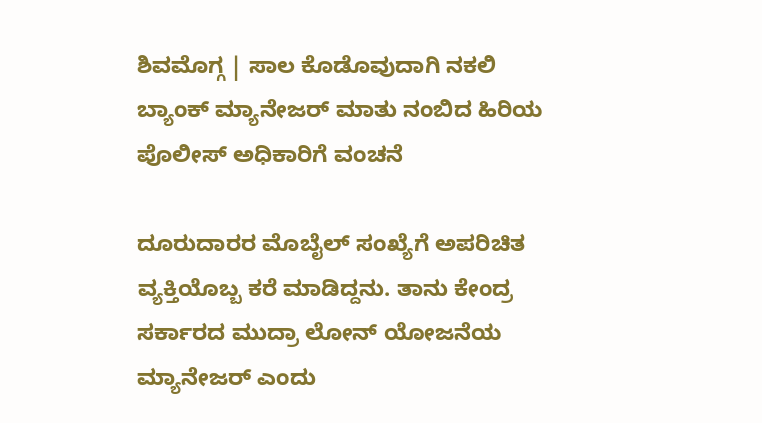ಶಿವಮೊಗ್ಗ | ಸಾಲ ಕೊಡೊವುದಾಗಿ ನಕಲಿ ಬ್ಯಾಂಕ್ ಮ್ಯಾನೇಜರ್ ಮಾತು ನಂಬಿದ ಹಿರಿಯ ಪೊಲೀಸ್ ಅಧಿಕಾರಿಗೆ ವಂಚನೆ

ದೂರುದಾರರ ಮೊಬೈಲ್ ಸಂಖ್ಯೆಗೆ ಅಪರಿಚಿತ ವ್ಯಕ್ತಿಯೊಬ್ಬ ಕರೆ ಮಾಡಿದ್ದನು. ತಾನು ಕೇಂದ್ರ ಸರ್ಕಾರದ ಮುದ್ರಾ ಲೋನ್ ಯೋಜನೆಯ ಮ್ಯಾನೇಜರ್ ಎಂದು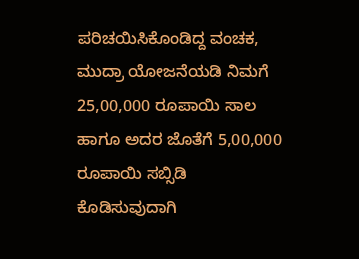ಪರಿಚಯಿಸಿಕೊಂಡಿದ್ದ ವಂಚಕ, ಮುದ್ರಾ ಯೋಜನೆಯಡಿ ನಿಮಗೆ 25,00,000 ರೂಪಾಯಿ ಸಾಲ ಹಾಗೂ ಅದರ ಜೊತೆಗೆ 5,00,000 ರೂಪಾಯಿ ಸಬ್ಸಿಡಿ ಕೊಡಿಸುವುದಾಗಿ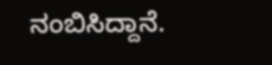ನಂಬಿಸಿದ್ದಾನೆ.